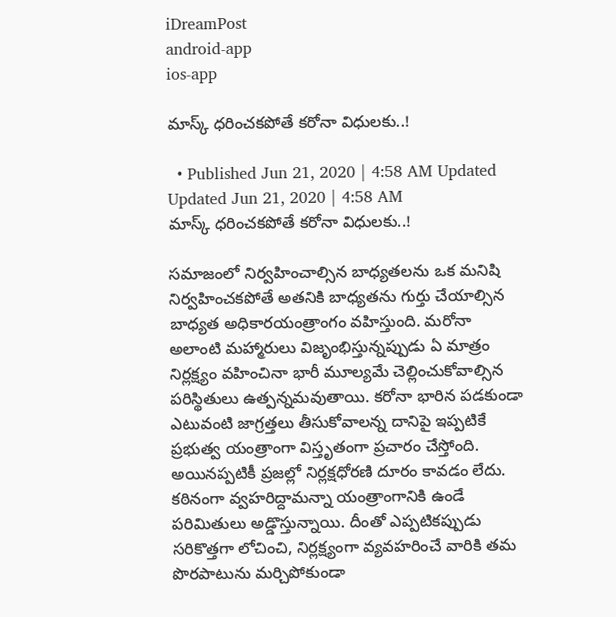iDreamPost
android-app
ios-app

మాస్క్‌ ధరించకపోతే కరోనా విధులకు..!

  • Published Jun 21, 2020 | 4:58 AM Updated Updated Jun 21, 2020 | 4:58 AM
మాస్క్‌ ధరించకపోతే కరోనా విధులకు..!

సమాజంలో నిర్వహించాల్సిన బాధ్యతలను ఒక మనిషి నిర్వహించకపోతే అతనికి బాధ్యతను గుర్తు చేయాల్సిన బాధ్యత అధికారయంత్రాంగం వహిస్తుంది. మరోనా అలాంటి మహ్మారులు విజృంభిస్తున్నప్పుడు ఏ మాత్రం నిర్లక్ష్యం వహించినా భారీ మూల్యమే చెల్లించుకోవాల్సిన పరిస్థితులు ఉత్పన్నమవుతాయి. కరోనా భారిన పడకుండా ఎటువంటి జాగ్రత్తలు తీసుకోవాలన్న దానిపై ఇప్పటికే ప్రభుత్వ యంత్రాంగా విస్తృతంగా ప్రచారం చేస్తోంది. అయినప్పటికీ ప్రజల్లో నిర్లక్షధోరణి దూరం కావడం లేదు. కఠినంగా వ్వహరిద్దామన్నా యంత్రాంగానికి ఉండే పరిమితులు అడ్డొస్తున్నాయి. దీంతో ఎప్పటికప్పుడు సరికొత్తగా లోచించి, నిర్లక్ష్యంగా వ్యవహరించే వారికి తమ పొరపాటును మర్చిపోకుండా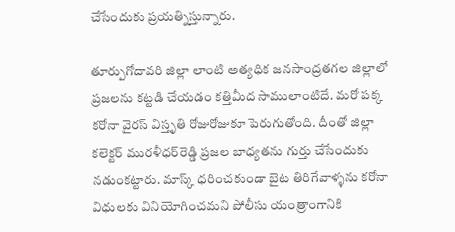చేసేందుకు ప్రయత్నిస్తున్నారు.

తూర్పుగోదావరి జిల్లా లాంటి అత్యధిక జనసాంద్రతగల జిల్లాలో ప్రజలను కట్టడి చేయడం కత్తిమీద సాములాంటిదే. మరో పక్క కరోనా వైరస్‌ విస్తృతి రోజురోజుకూ పెరుగుతోంది. దీంతో జిల్లా కలెక్టర్‌ మురళీధర్‌రెడ్డి ప్రజల బాధ్యతను గుర్తు చేసేందుకు నడుంకట్టారు. మాస్క్‌ ధరించకుండా బైట తిరిగేవాళ్ళను కరోనా విధులకు వినియోగించమని పోలీసు యంత్రాంగానికి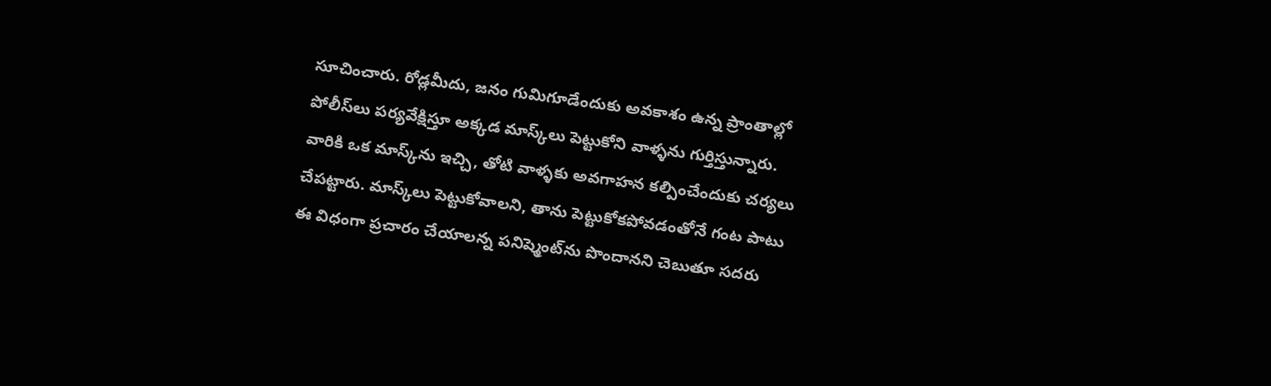సూచించారు. రోడ్లమీదు, జనం గుమిగూడేందుకు అవకాశం ఉన్న ప్రాంతాల్లో పోలీస్‌లు పర్యవేక్షిస్తూ అక్కడ మాస్క్‌లు పెట్టుకోని వాళ్ళను గుర్తిస్తున్నారు. వారికి ఒక మాస్క్‌ను ఇచ్చి, తోటి వాళ్ళకు అవగాహన కల్పించేందుకు చర్యలు చేపట్టారు. మాస్క్‌లు పెట్టుకోవాలని, తాను పెట్టుకోకపోవడంతోనే గంట పాటు ఈ విధంగా ప్రచారం చేయాలన్న పనిష్మెంట్‌ను పొందానని చెబుతూ సదరు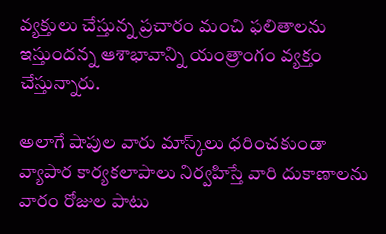వ్యక్తులు చేస్తున్న ప్రచారం మంచి ఫలితాలను ఇస్తుందన్న ఆశాభావాన్ని యంత్రాంగం వ్యక్తం చేస్తున్నారు.

అలాగే షాపుల వారు మాస్క్‌లు ధరించకుండా వ్యాపార కార్యకలాపాలు నిర్వహిస్తే వారి దుకాణాలను వారం రోజుల పాటు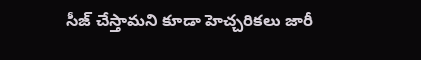సీజ్‌ చేస్తామని కూడా హెచ్చరికలు జారీ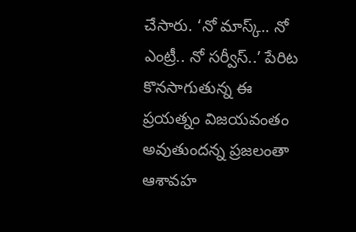చేసారు. ‘నో మాస్క్‌.. నో ఎంట్రీ.. నో సర్వీస్‌..’ పేరిట కొనసాగుతున్న ఈ ప్రయత్నం విజయవంతం అవుతుందన్న ప్రజలంతా ఆశావహ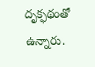దృక్ఫథంతో ఉన్నారు.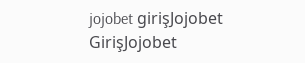jojobet girişJojobet GirişJojobet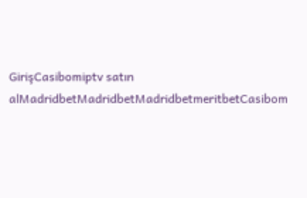GirişCasibomiptv satın alMadridbetMadridbetMadridbetmeritbetCasibom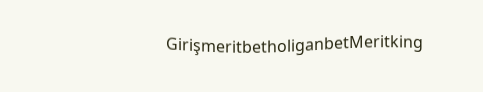GirişmeritbetholiganbetMeritking